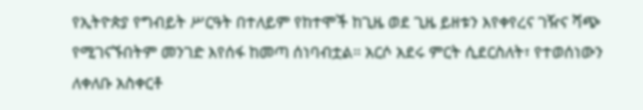የኢትዮጵያ የግብይት ሥርዓት በተለይም የከተሞች ከጊዜ ወደ ጊዜ ይዘቱን እየቀየረና ገዥና ሻጭ የሚገናኙበትም መንገድ እየሰፋ ከመጣ ሰነባብቷል። አርሶ አደሩ ምርት ሲደርስለት፣ የተወሰነውን ለቀለቡ አስቀርቶ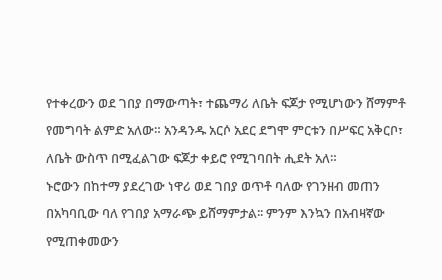የተቀረውን ወደ ገበያ በማውጣት፣ ተጨማሪ ለቤት ፍጆታ የሚሆነውን ሸማምቶ የመግባት ልምድ አለው። አንዳንዱ አርሶ አደር ደግሞ ምርቱን በሥፍር አቅርቦ፣ ለቤት ውስጥ በሚፈልገው ፍጆታ ቀይሮ የሚገባበት ሒደት አለ።
ኑሮውን በከተማ ያደረገው ነዋሪ ወደ ገበያ ወጥቶ ባለው የገንዘብ መጠን በአካባቢው ባለ የገበያ አማራጭ ይሸማምታል፡፡ ምንም እንኳን በአብዛኛው የሚጠቀመውን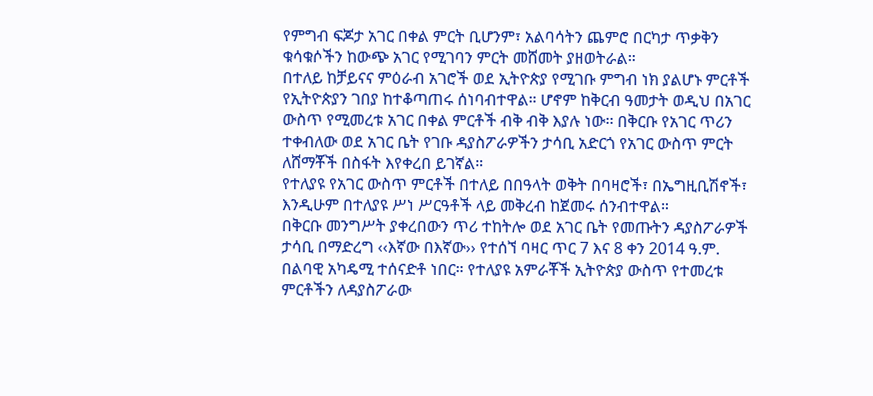የምግብ ፍጆታ አገር በቀል ምርት ቢሆንም፣ አልባሳትን ጨምሮ በርካታ ጥቃቅን ቁሳቁሶችን ከውጭ አገር የሚገባን ምርት መሸመት ያዘወትራል።
በተለይ ከቻይናና ምዕራብ አገሮች ወደ ኢትዮጵያ የሚገቡ ምግብ ነክ ያልሆኑ ምርቶች የኢትዮጵያን ገበያ ከተቆጣጠሩ ሰነባብተዋል። ሆኖም ከቅርብ ዓመታት ወዲህ በአገር ውስጥ የሚመረቱ አገር በቀል ምርቶች ብቅ ብቅ እያሉ ነው፡፡ በቅርቡ የአገር ጥሪን ተቀብለው ወደ አገር ቤት የገቡ ዳያስፖራዎችን ታሳቢ አድርጎ የአገር ውስጥ ምርት ለሸማቾች በስፋት እየቀረበ ይገኛል።
የተለያዩ የአገር ውስጥ ምርቶች በተለይ በበዓላት ወቅት በባዛሮች፣ በኤግዚቢሽኖች፣ እንዲሁም በተለያዩ ሥነ ሥርዓቶች ላይ መቅረብ ከጀመሩ ሰንብተዋል።
በቅርቡ መንግሥት ያቀረበውን ጥሪ ተከትሎ ወደ አገር ቤት የመጡትን ዳያስፖራዎች ታሳቢ በማድረግ ‹‹እኛው በእኛው›› የተሰኘ ባዛር ጥር 7 እና 8 ቀን 2014 ዓ.ም. በልባዊ አካዴሚ ተሰናድቶ ነበር። የተለያዩ አምራቾች ኢትዮጵያ ውስጥ የተመረቱ ምርቶችን ለዳያስፖራው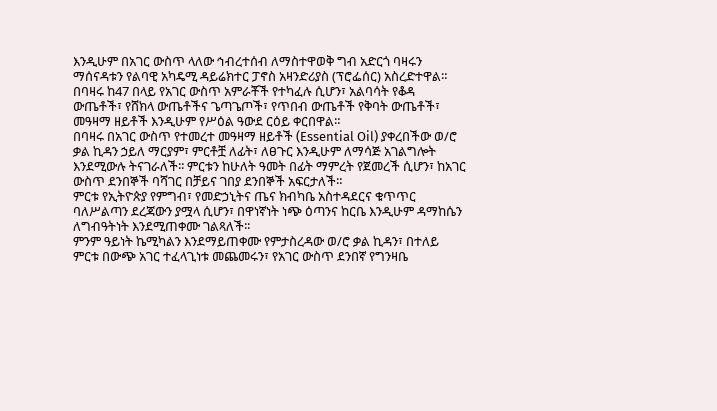እንዲሁም በአገር ውስጥ ላለው ኅብረተሰብ ለማስተዋወቅ ግብ አድርጎ ባዛሩን ማሰናዳቱን የልባዊ አካዴሚ ዳይሬክተር ፓኖስ አዛንድሪያስ (ፕሮፌሰር) አስረድተዋል።
በባዛሩ ከ47 በላይ የአገር ውስጥ አምራቾች የተካፈሉ ሲሆን፣ አልባሳት የቆዳ ውጤቶች፣ የሸክላ ውጤቶችና ጌጣጌጦች፣ የጥበብ ውጤቶች የቅባት ውጤቶች፣ መዓዛማ ዘይቶች እንዲሁም የሥዕል ዓውደ ርዕይ ቀርበዋል።
በባዛሩ በአገር ውስጥ የተመረተ መዓዛማ ዘይቶች (Essential Oil) ያቀረበችው ወ/ሮ ቃል ኪዳን ኃይለ ማርያም፣ ምርቶቿ ለፊት፣ ለፀጉር እንዲሁም ለማሳጅ አገልግሎት እንደሚውሉ ትናገራለች፡፡ ምርቱን ከሁለት ዓመት በፊት ማምረት የጀመረች ሲሆን፣ ከአገር ውስጥ ደንበኞች ባሻገር በቻይና ገበያ ደንበኞች አፍርታለች።
ምርቱ የኢትዮጵያ የምግብ፣ የመድኃኒትና ጤና ክብካቤ አስተዳደርና ቁጥጥር ባለሥልጣን ደረጃውን ያሟላ ሲሆን፣ በዋነኛነት ነጭ ዕጣንና ከርቤ እንዲሁም ዳማከሴን ለግብዓትነት እንደሚጠቀሙ ገልጻለች፡፡
ምንም ዓይነት ኬሚካልን እንደማይጠቀሙ የምታስረዳው ወ/ሮ ቃል ኪዳን፣ በተለይ ምርቱ በውጭ አገር ተፈላጊነቱ መጨመሩን፣ የአገር ውስጥ ደንበኛ የግንዛቤ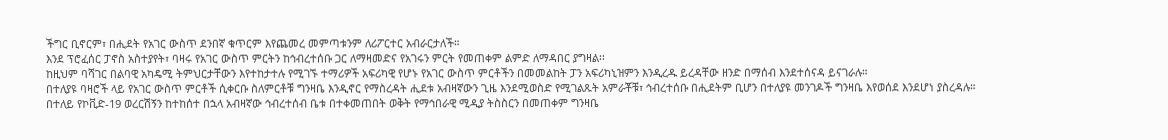ችግር ቢኖርም፣ በሒደት የአገር ውስጥ ደንበኛ ቁጥርም እየጨመረ መምጣቱንም ለሪፖርተር አብራርታለች።
እንደ ፕሮፈሰር ፓኖስ አስተያየት፣ ባዛሩ የአገር ውስጥ ምርትን ከኅብረተሰቡ ጋር ለማዛመድና የአገሩን ምርት የመጠቀም ልምድ ለማዳበር ያግዛል፡፡
ከዚህም ባሻገር በልባዊ አካዴሚ ትምህርታቸውን እየተከታተሉ የሚገኙ ተማሪዎች አፍሪካዊ የሆኑ የአገር ውስጥ ምርቶችን በመመልከት ፓን አፍሪካኒዝምን እንዲረዱ ይረዳቸው ዘንድ በማሰብ እንደተሰናዳ ይናገራሉ።
በተለያዩ ባዛሮች ላይ የአገር ውስጥ ምርቶች ሲቀርቡ ስለምርቶቹ ግንዛቤ እንዲኖር የማስረዳት ሒደቱ አብዛኛውን ጊዜ እንደሚወስድ የሚገልጹት አምራቾቹ፣ ኅብረተሰቡ በሒደትም ቢሆን በተለያዩ መንገዶች ግንዛቤ እየወሰደ እንደሆነ ያስረዳሉ።
በተለይ የኮቪድ-19 ወረርሽኝን ከተከሰተ በኋላ አብዛኛው ኅብረተሰብ ቤቱ በተቀመጠበት ወቅት የማኅበራዊ ሚዲያ ትስስርን በመጠቀም ግንዛቤ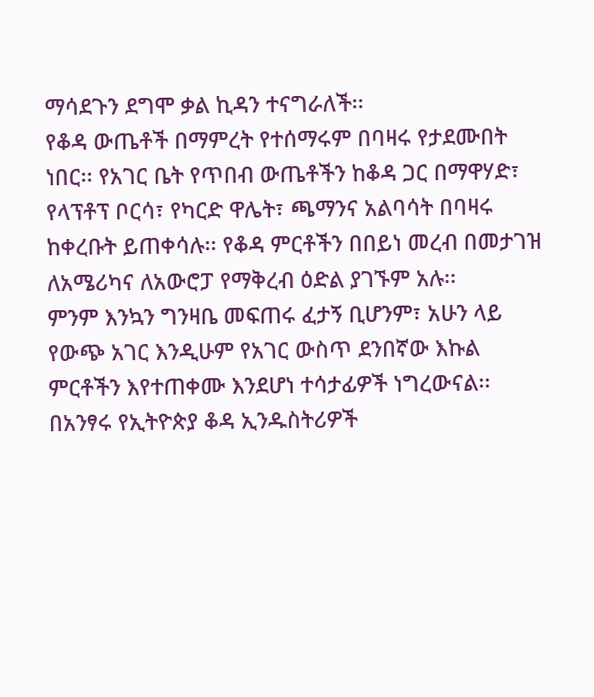ማሳደጉን ደግሞ ቃል ኪዳን ተናግራለች፡፡
የቆዳ ውጤቶች በማምረት የተሰማሩም በባዛሩ የታደሙበት ነበር፡፡ የአገር ቤት የጥበብ ውጤቶችን ከቆዳ ጋር በማዋሃድ፣ የላፕቶፕ ቦርሳ፣ የካርድ ዋሌት፣ ጫማንና አልባሳት በባዛሩ ከቀረቡት ይጠቀሳሉ፡፡ የቆዳ ምርቶችን በበይነ መረብ በመታገዝ ለአሜሪካና ለአውሮፓ የማቅረብ ዕድል ያገኙም አሉ፡፡
ምንም እንኳን ግንዛቤ መፍጠሩ ፈታኝ ቢሆንም፣ አሁን ላይ የውጭ አገር እንዲሁም የአገር ውስጥ ደንበኛው እኩል ምርቶችን እየተጠቀሙ እንደሆነ ተሳታፊዎች ነግረውናል፡፡
በአንፃሩ የኢትዮጵያ ቆዳ ኢንዱስትሪዎች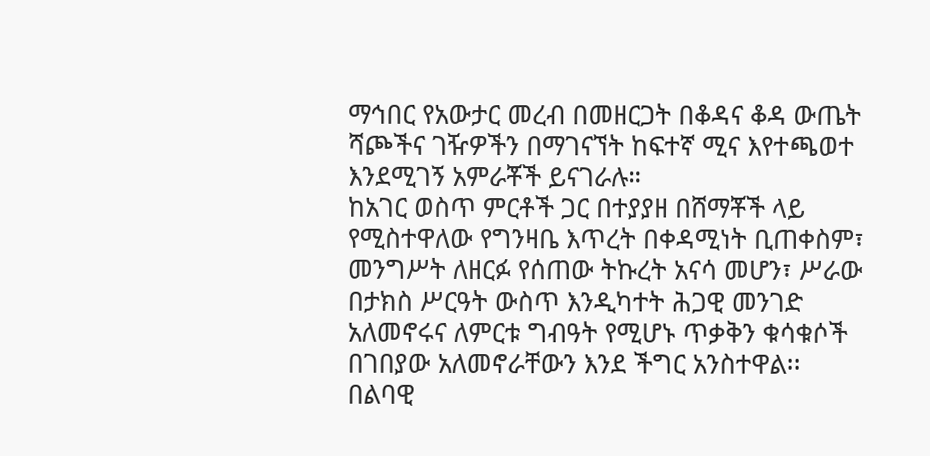ማኅበር የአውታር መረብ በመዘርጋት በቆዳና ቆዳ ውጤት ሻጮችና ገዥዎችን በማገናኘት ከፍተኛ ሚና እየተጫወተ እንደሚገኝ አምራቾች ይናገራሉ።
ከአገር ወስጥ ምርቶች ጋር በተያያዘ በሸማቾች ላይ የሚስተዋለው የግንዛቤ እጥረት በቀዳሚነት ቢጠቀስም፣ መንግሥት ለዘርፉ የሰጠው ትኩረት አናሳ መሆን፣ ሥራው በታክስ ሥርዓት ውስጥ እንዲካተት ሕጋዊ መንገድ አለመኖሩና ለምርቱ ግብዓት የሚሆኑ ጥቃቅን ቁሳቁሶች በገበያው አለመኖራቸውን እንደ ችግር አንስተዋል፡፡
በልባዊ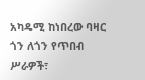አካዴሚ ከነበረው ባዛር ጎን ለጎን የጥበብ ሥራዎች፣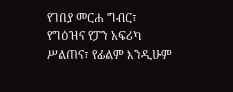የገበያ መርሐ ግብር፣ የግዕዝና የፓን አፍሪካ ሥልጠና፣ የፊልም እንዲሁም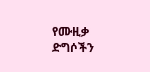የሙዚቃ ድግሶችን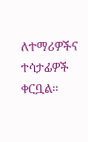ለተማሪዎችና ተሳታፊዎች ቀርቧል፡፡